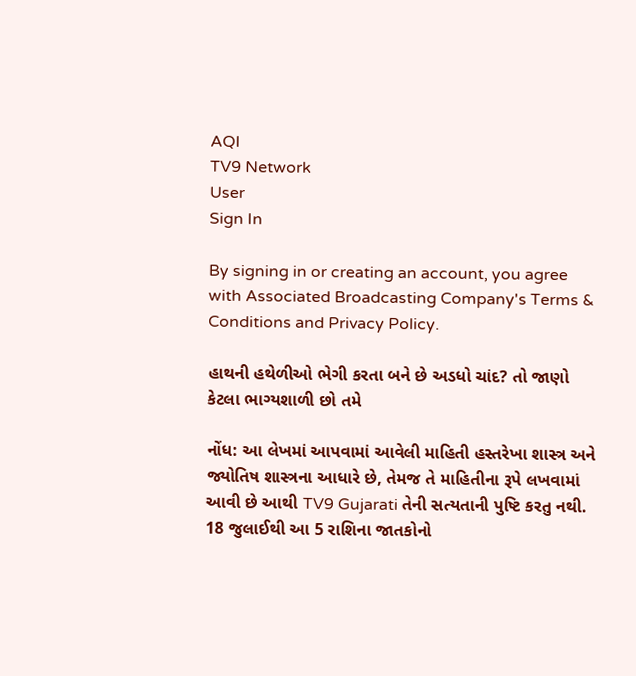AQI
TV9 Network
User
Sign In

By signing in or creating an account, you agree with Associated Broadcasting Company's Terms & Conditions and Privacy Policy.

હાથની હથેળીઓ ભેગી કરતા બને છે અડધો ચાંદ? તો જાણો કેટલા ભાગ્યશાળી છો તમે

નોંધ: આ લેખમાં આપવામાં આવેલી માહિતી હસ્તરેખા શાસ્ત્ર અને જ્યોતિષ શાસ્ત્રના આધારે છે, તેમજ તે માહિતીના રૂપે લખવામાં આવી છે આથી TV9 Gujarati તેની સત્યતાની પુષ્ટિ કરતુ નથી. 18 જુલાઈથી આ 5 રાશિના જાતકોનો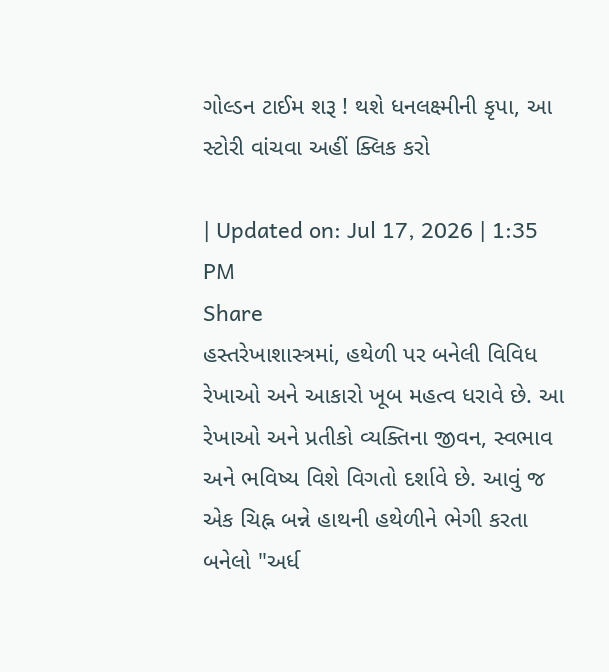ગોલ્ડન ટાઈમ શરૂ ! થશે ધનલક્ષ્મીની કૃપા, આ સ્ટોરી વાંચવા અહીં ક્લિક કરો

| Updated on: Jul 17, 2026 | 1:35 PM
Share
હસ્તરેખાશાસ્ત્રમાં, હથેળી પર બનેલી વિવિધ રેખાઓ અને આકારો ખૂબ મહત્વ ધરાવે છે. આ રેખાઓ અને પ્રતીકો વ્યક્તિના જીવન, સ્વભાવ અને ભવિષ્ય વિશે વિગતો દર્શાવે છે. આવું જ એક ચિહ્ન બન્ને હાથની હથેળીને ભેગી કરતા બનેલો "અર્ધ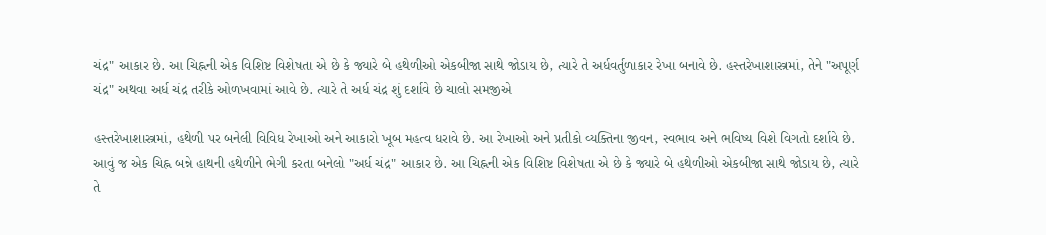ચંદ્ર" આકાર છે. આ ચિહ્નની એક વિશિષ્ટ વિશેષતા એ છે કે જ્યારે બે હથેળીઓ એકબીજા સાથે જોડાય છે, ત્યારે તે અર્ધવર્તુળાકાર રેખા બનાવે છે. હસ્તરેખાશાસ્ત્રમાં, તેને "અપૂર્ણ ચંદ્ર" અથવા અર્ધ ચંદ્ર તરીકે ઓળખવામાં આવે છે. ત્યારે તે અર્ધ ચંદ્ર શું દર્શાવે છે ચાલો સમજીએ

હસ્તરેખાશાસ્ત્રમાં, હથેળી પર બનેલી વિવિધ રેખાઓ અને આકારો ખૂબ મહત્વ ધરાવે છે. આ રેખાઓ અને પ્રતીકો વ્યક્તિના જીવન, સ્વભાવ અને ભવિષ્ય વિશે વિગતો દર્શાવે છે. આવું જ એક ચિહ્ન બન્ને હાથની હથેળીને ભેગી કરતા બનેલો "અર્ધ ચંદ્ર" આકાર છે. આ ચિહ્નની એક વિશિષ્ટ વિશેષતા એ છે કે જ્યારે બે હથેળીઓ એકબીજા સાથે જોડાય છે, ત્યારે તે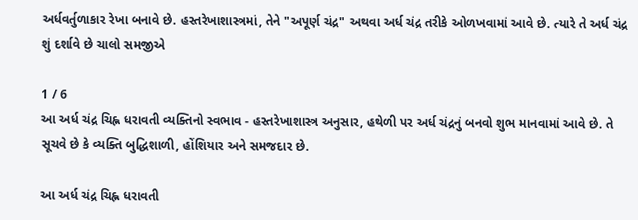અર્ધવર્તુળાકાર રેખા બનાવે છે. હસ્તરેખાશાસ્ત્રમાં, તેને "અપૂર્ણ ચંદ્ર" અથવા અર્ધ ચંદ્ર તરીકે ઓળખવામાં આવે છે. ત્યારે તે અર્ધ ચંદ્ર શું દર્શાવે છે ચાલો સમજીએ

1 / 6
આ અર્ધ ચંદ્ર ચિહ્ન ધરાવતી વ્યક્તિનો સ્વભાવ - હસ્તરેખાશાસ્ત્ર અનુસાર, હથેળી પર અર્ધ ચંદ્રનું બનવો શુભ માનવામાં આવે છે. તે સૂચવે છે કે વ્યક્તિ બુદ્ધિશાળી, હોંશિયાર અને સમજદાર છે.

આ અર્ધ ચંદ્ર ચિહ્ન ધરાવતી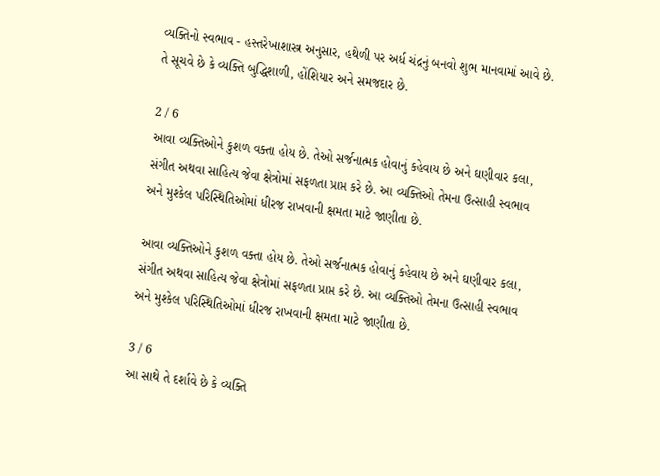વ્યક્તિનો સ્વભાવ - હસ્તરેખાશાસ્ત્ર અનુસાર, હથેળી પર અર્ધ ચંદ્રનું બનવો શુભ માનવામાં આવે છે. તે સૂચવે છે કે વ્યક્તિ બુદ્ધિશાળી, હોંશિયાર અને સમજદાર છે.

2 / 6
આવા વ્યક્તિઓને કુશળ વક્તા હોય છે. તેઓ સર્જનાત્મક હોવાનું કહેવાય છે અને ઘણીવાર કલા, સંગીત અથવા સાહિત્ય જેવા ક્ષેત્રોમાં સફળતા પ્રાપ્ત કરે છે. આ વ્યક્તિઓ તેમના ઉત્સાહી સ્વભાવ અને મુશ્કેલ પરિસ્થિતિઓમાં ધીરજ રાખવાની ક્ષમતા માટે જાણીતા છે.

આવા વ્યક્તિઓને કુશળ વક્તા હોય છે. તેઓ સર્જનાત્મક હોવાનું કહેવાય છે અને ઘણીવાર કલા, સંગીત અથવા સાહિત્ય જેવા ક્ષેત્રોમાં સફળતા પ્રાપ્ત કરે છે. આ વ્યક્તિઓ તેમના ઉત્સાહી સ્વભાવ અને મુશ્કેલ પરિસ્થિતિઓમાં ધીરજ રાખવાની ક્ષમતા માટે જાણીતા છે.

3 / 6
આ સાથે તે દર્શાવે છે કે વ્યક્તિ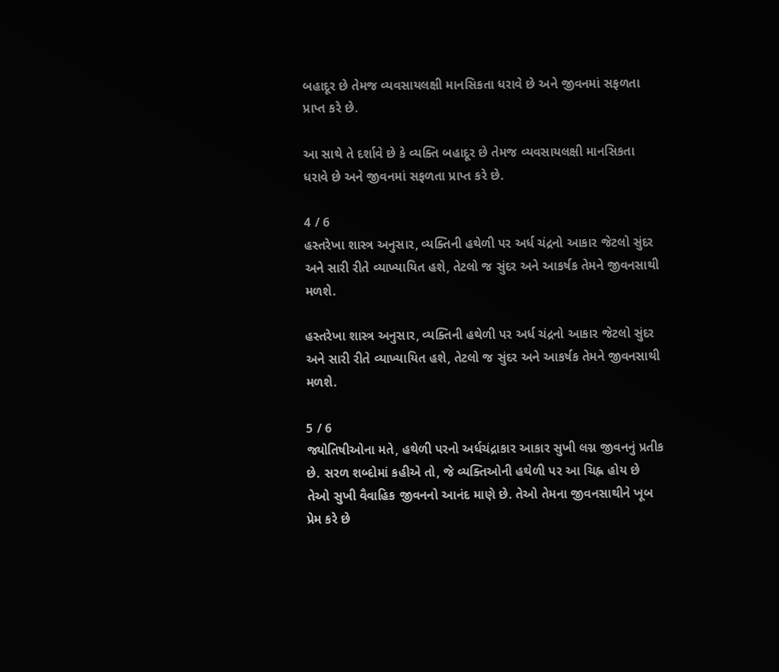બહાદૂર છે તેમજ વ્યવસાયલક્ષી માનસિકતા ધરાવે છે અને જીવનમાં સફળતા પ્રાપ્ત કરે છે.

આ સાથે તે દર્શાવે છે કે વ્યક્તિ બહાદૂર છે તેમજ વ્યવસાયલક્ષી માનસિકતા ધરાવે છે અને જીવનમાં સફળતા પ્રાપ્ત કરે છે.

4 / 6
હસ્તરેખા શાસ્ત્ર અનુસાર, વ્યક્તિની હથેળી પર અર્ધ ચંદ્રનો આકાર જેટલો સુંદર અને સારી રીતે વ્યાખ્યાયિત હશે, તેટલો જ સુંદર અને આકર્ષક તેમને જીવનસાથી મળશે.

હસ્તરેખા શાસ્ત્ર અનુસાર, વ્યક્તિની હથેળી પર અર્ધ ચંદ્રનો આકાર જેટલો સુંદર અને સારી રીતે વ્યાખ્યાયિત હશે, તેટલો જ સુંદર અને આકર્ષક તેમને જીવનસાથી મળશે.

5 / 6
જ્યોતિષીઓના મતે, હથેળી પરનો અર્ધચંદ્રાકાર આકાર સુખી લગ્ન જીવનનું પ્રતીક છે. સરળ શબ્દોમાં કહીએ તો, જે વ્યક્તિઓની હથેળી પર આ ચિહ્ન હોય છે તેઓ સુખી વૈવાહિક જીવનનો આનંદ માણે છે. તેઓ તેમના જીવનસાથીને ખૂબ પ્રેમ કરે છે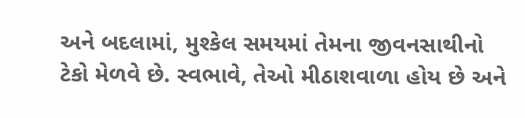અને બદલામાં, મુશ્કેલ સમયમાં તેમના જીવનસાથીનો ટેકો મેળવે છે. સ્વભાવે, તેઓ મીઠાશવાળા હોય છે અને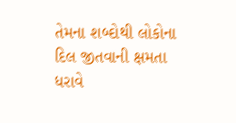તેમના શબ્દોથી લોકોના દિલ જીતવાની ક્ષમતા ધરાવે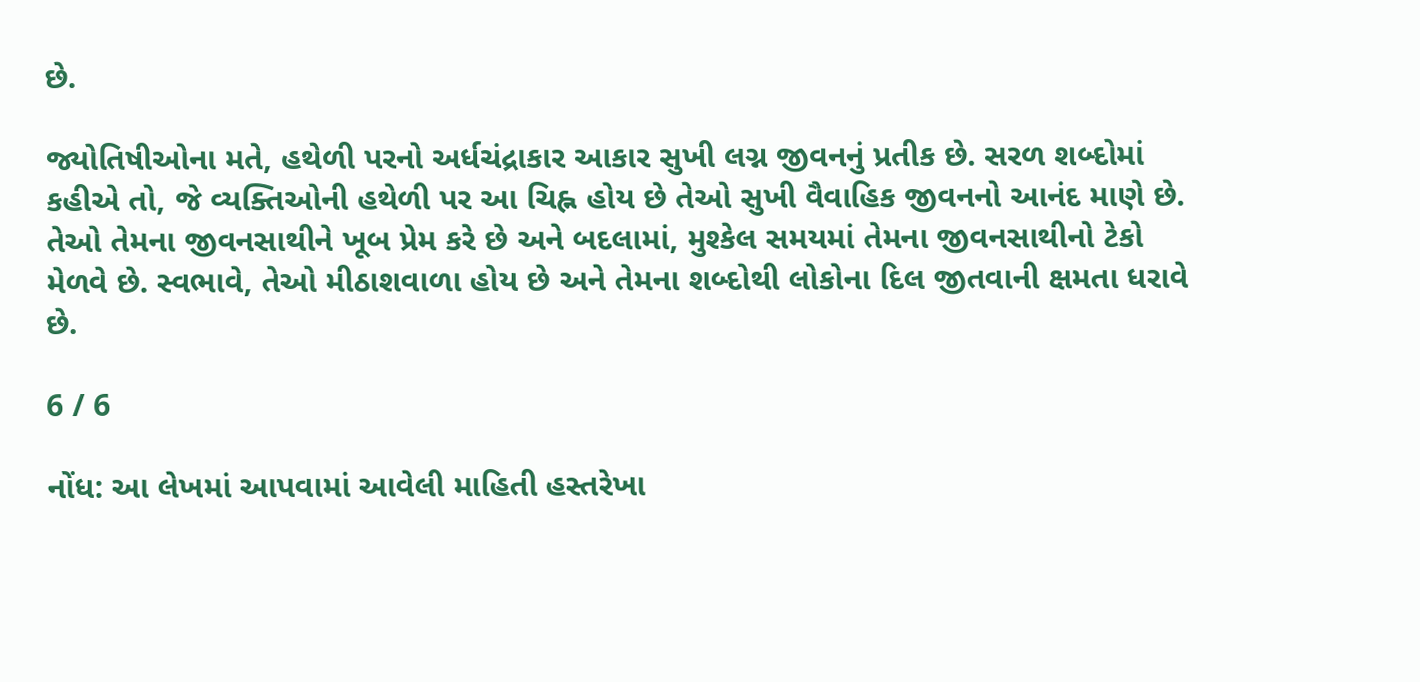છે.

જ્યોતિષીઓના મતે, હથેળી પરનો અર્ધચંદ્રાકાર આકાર સુખી લગ્ન જીવનનું પ્રતીક છે. સરળ શબ્દોમાં કહીએ તો, જે વ્યક્તિઓની હથેળી પર આ ચિહ્ન હોય છે તેઓ સુખી વૈવાહિક જીવનનો આનંદ માણે છે. તેઓ તેમના જીવનસાથીને ખૂબ પ્રેમ કરે છે અને બદલામાં, મુશ્કેલ સમયમાં તેમના જીવનસાથીનો ટેકો મેળવે છે. સ્વભાવે, તેઓ મીઠાશવાળા હોય છે અને તેમના શબ્દોથી લોકોના દિલ જીતવાની ક્ષમતા ધરાવે છે.

6 / 6

નોંધ: આ લેખમાં આપવામાં આવેલી માહિતી હસ્તરેખા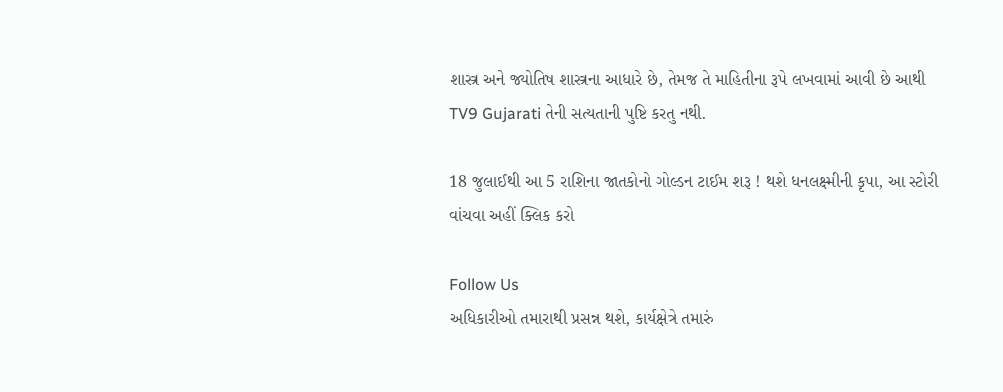શાસ્ત્ર અને જ્યોતિષ શાસ્ત્રના આધારે છે, તેમજ તે માહિતીના રૂપે લખવામાં આવી છે આથી TV9 Gujarati તેની સત્યતાની પુષ્ટિ કરતુ નથી.

18 જુલાઈથી આ 5 રાશિના જાતકોનો ગોલ્ડન ટાઈમ શરૂ ! થશે ધનલક્ષ્મીની કૃપા, આ સ્ટોરી વાંચવા અહીં ક્લિક કરો

Follow Us
અધિકારીઓ તમારાથી પ્રસન્ન થશે, કાર્યક્ષેત્રે તમારું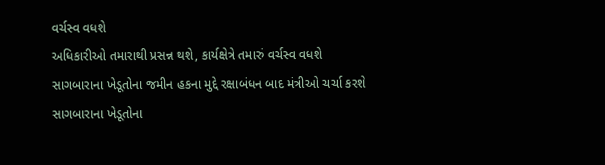વર્ચસ્વ વધશે
અધિકારીઓ તમારાથી પ્રસન્ન થશે, કાર્યક્ષેત્રે તમારું વર્ચસ્વ વધશે
સાગબારાના ખેડૂતોના જમીન હકના મુદ્દે રક્ષાબંધન બાદ મંત્રીઓ ચર્ચા કરશે
સાગબારાના ખેડૂતોના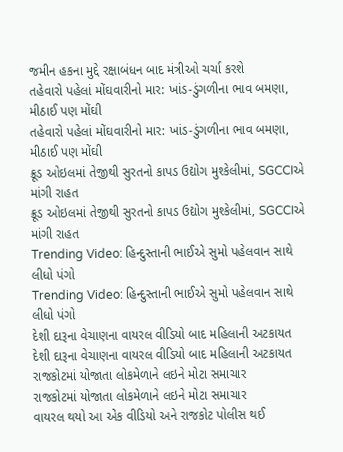જમીન હકના મુદ્દે રક્ષાબંધન બાદ મંત્રીઓ ચર્ચા કરશે
તહેવારો પહેલાં મોંઘવારીનો માર: ખાંડ-ડુંગળીના ભાવ બમણા, મીઠાઈ પણ મોંઘી
તહેવારો પહેલાં મોંઘવારીનો માર: ખાંડ-ડુંગળીના ભાવ બમણા, મીઠાઈ પણ મોંઘી
ક્રૂડ ઓઇલમાં તેજીથી સુરતનો કાપડ ઉદ્યોગ મુશ્કેલીમાં, SGCCIએ માંગી રાહત
ક્રૂડ ઓઇલમાં તેજીથી સુરતનો કાપડ ઉદ્યોગ મુશ્કેલીમાં, SGCCIએ માંગી રાહત
Trending Video: હિન્દુસ્તાની ભાઈએ સુમો પહેલવાન સાથે લીધો પંગો
Trending Video: હિન્દુસ્તાની ભાઈએ સુમો પહેલવાન સાથે લીધો પંગો
દેશી દારૂના વેચાણના વાયરલ વીડિયો બાદ મહિલાની અટકાયત
દેશી દારૂના વેચાણના વાયરલ વીડિયો બાદ મહિલાની અટકાયત
રાજકોટમાં યોજાતા લોકમેળાને લઇને મોટા સમાચાર
રાજકોટમાં યોજાતા લોકમેળાને લઇને મોટા સમાચાર
વાયરલ થયો આ એક વીડિયો અને રાજકોટ પોલીસ થઈ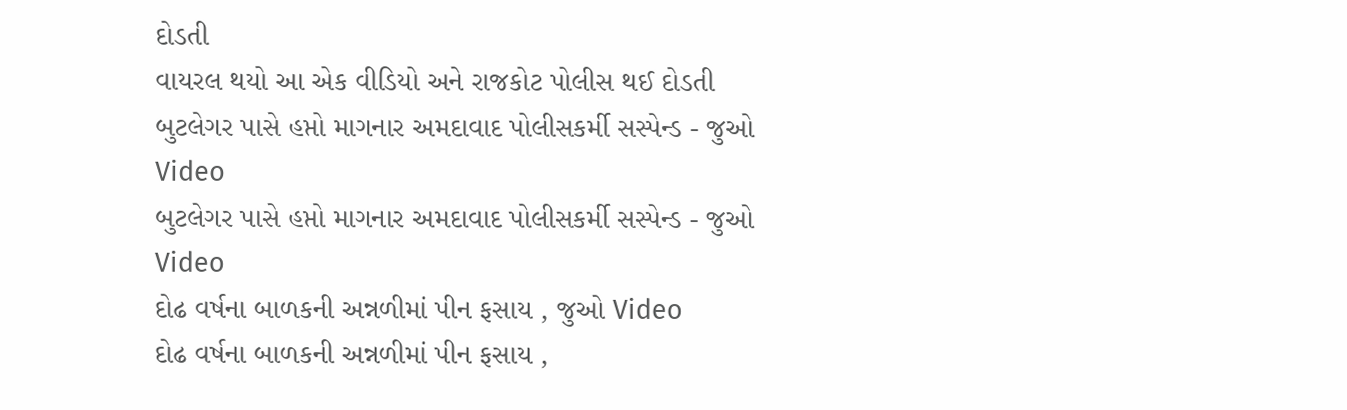દોડતી
વાયરલ થયો આ એક વીડિયો અને રાજકોટ પોલીસ થઈ દોડતી
બુટલેગર પાસે હપ્તો માગનાર અમદાવાદ પોલીસકર્મી સસ્પેન્ડ - જુઓ Video
બુટલેગર પાસે હપ્તો માગનાર અમદાવાદ પોલીસકર્મી સસ્પેન્ડ - જુઓ Video
દોઢ વર્ષના બાળકની અન્નળીમાં પીન ફસાય , જુઓ Video
દોઢ વર્ષના બાળકની અન્નળીમાં પીન ફસાય ,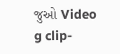જુઓ Video
g clip-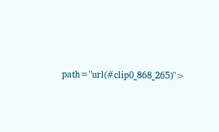path="url(#clip0_868_265)">